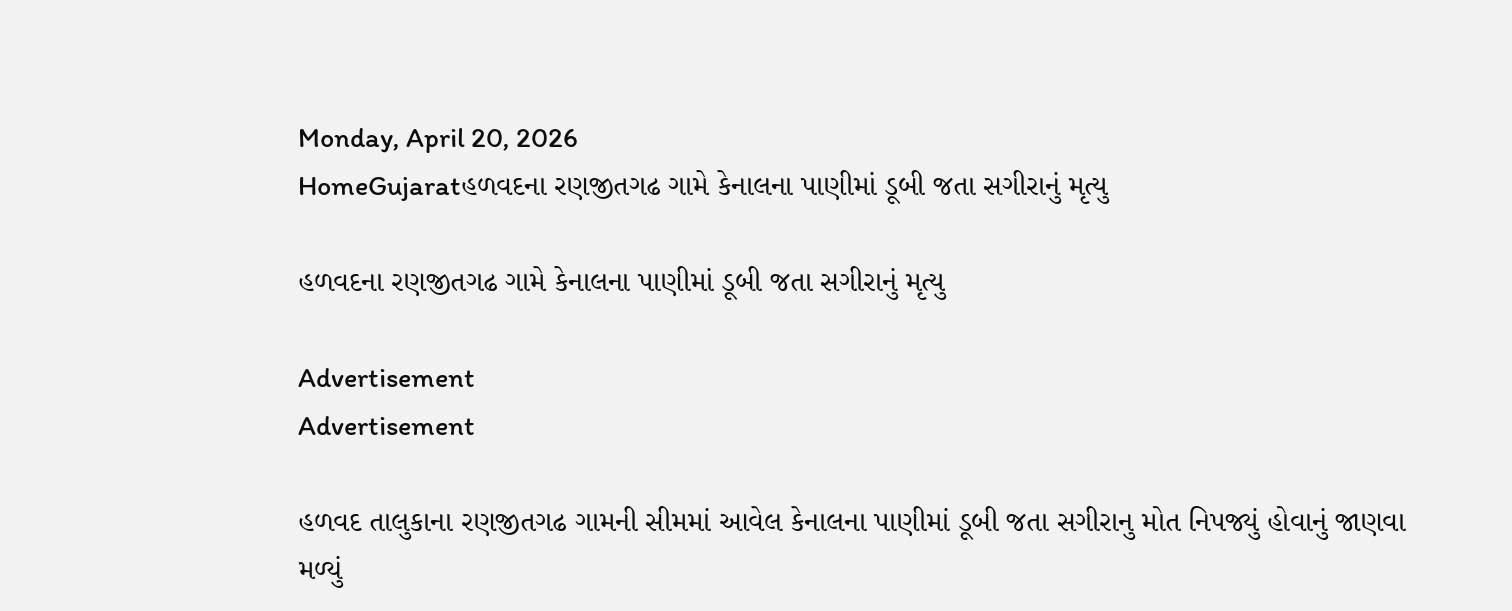Monday, April 20, 2026
HomeGujaratહળવદના રણજીતગઢ ગામે કેનાલના પાણીમાં ડૂબી જતા સગીરાનું મૃત્યુ

હળવદના રણજીતગઢ ગામે કેનાલના પાણીમાં ડૂબી જતા સગીરાનું મૃત્યુ

Advertisement
Advertisement

હળવદ તાલુકાના રણજીતગઢ ગામની સીમમાં આવેલ કેનાલના પાણીમાં ડૂબી જતા સગીરાનુ મોત નિપજ્યું હોવાનું જાણવા મળ્યું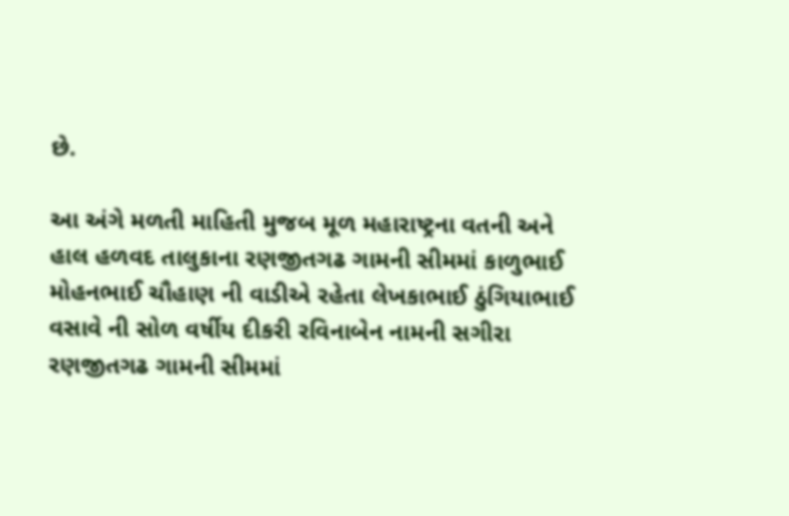છે.

આ અંગે મળતી માહિતી મુજબ મૂળ મહારાષ્ટ્રના વતની અને હાલ હળવદ તાલુકાના રણજીતગઢ ગામની સીમમાં કાળુભાઈ મોહનભાઈ ચૌહાણ ની વાડીએ રહેતા લેખકાભાઈ ઠુંગિયાભાઈ વસાવે‌ ની સોળ વર્ષીય દીકરી રવિનાબેન નામની સગીરા રણજીતગઢ ગામની સીમમાં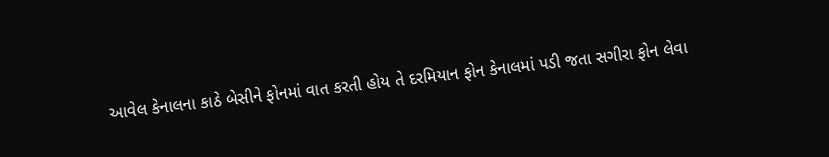આવેલ કેનાલના કાઠે બેસીને ફોનમાં વાત કરતી હોય તે દરમિયાન ફોન કેનાલમાં પડી જતા સગીરા ફોન લેવા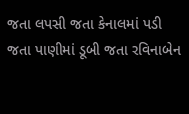જતા લપસી જતા કેનાલમાં પડી જતા પાણીમાં ડૂબી જતા રવિનાબેન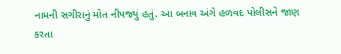નામની સગીરાનું મોત નીપજ્યું હતું. આ બનાવ અંગે હળવદ પોલીસને જાણ કરતા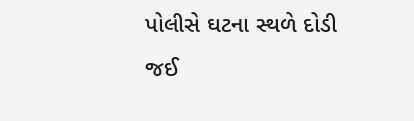પોલીસે ઘટના સ્થળે દોડી જઈ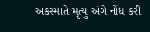અકસ્માતે મૃત્યુ અંગે નોંધ કરી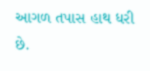આગળ તપાસ હાથ ધરી છે.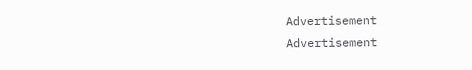Advertisement
Advertisement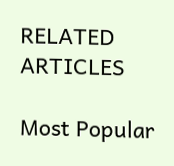RELATED ARTICLES

Most Popular